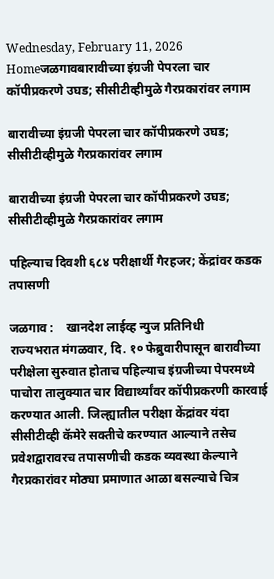Wednesday, February 11, 2026
Homeजळगावबारावीच्या इंग्रजी पेपरला चार कॉपीप्रकरणे उघड; सीसीटीव्हीमुळे गैरप्रकारांवर लगाम

बारावीच्या इंग्रजी पेपरला चार कॉपीप्रकरणे उघड; सीसीटीव्हीमुळे गैरप्रकारांवर लगाम

बारावीच्या इंग्रजी पेपरला चार कॉपीप्रकरणे उघड; सीसीटीव्हीमुळे गैरप्रकारांवर लगाम

पहिल्याच दिवशी ६८४ परीक्षार्थी गैरहजर; केंद्रांवर कडक तपासणी

जळगाव :    खानदेश लाईव्ह न्युज प्रतिनिधी           राज्यभरात मंगळवार, दि. १० फेब्रुवारीपासून बारावीच्या परीक्षेला सुरुवात होताच पहिल्याच इंग्रजीच्या पेपरमध्ये पाचोरा तालुक्यात चार विद्यार्थ्यांवर कॉपीप्रकरणी कारवाई करण्यात आली. जिल्ह्यातील परीक्षा केंद्रांवर यंदा सीसीटीव्ही कॅमेरे सक्तीचे करण्यात आल्याने तसेच प्रवेशद्वारावरच तपासणीची कडक व्यवस्था केल्याने गैरप्रकारांवर मोठ्या प्रमाणात आळा बसल्याचे चित्र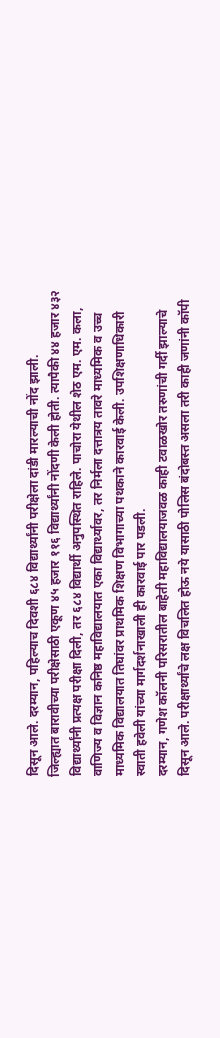दिसून आले. दरम्यान, पहिल्याच दिवशी ६८४ विद्यार्थ्यांनी परीक्षेला दांडी मारल्याची नोंद झाली.
जिल्ह्यात बारावीच्या परीक्षेसाठी एकूण ४५ हजार ११६ विद्यार्थ्यांनी नोंदणी केली होती. त्यापैकी ४४ हजार ४३२ विद्यार्थ्यांनी प्रत्यक्ष परीक्षा दिली, तर ६८४ विद्यार्थी अनुपस्थित राहिले. पाचोरा येथील शेठ एम. एम. कला, वाणिज्य व विज्ञान कनिष्ठ महाविद्यालयात एका विद्यार्थ्यावर, तर निर्मला दत्तात्रय तावरे माध्यमिक व उच्च माध्यमिक विद्यालयात तिघांवर प्राथमिक शिक्षण विभागाच्या पथकाने कारवाई केली. उपशिक्षणाधिकारी स्वाती हवेली यांच्या मार्गदर्शनाखाली ही कारवाई पार पडली.
दरम्यान, गणेश कॉलनी परिसरातील बाहेती महाविद्यालयाजवळ काही टवाळखोर तरुणांची गर्दी झाल्याचे दिसून आले. परीक्षार्थ्यांचे लक्ष विचलित होऊ नये यासाठी पोलिस बंदोबस्त असला तरी काही जणांनी कॉपी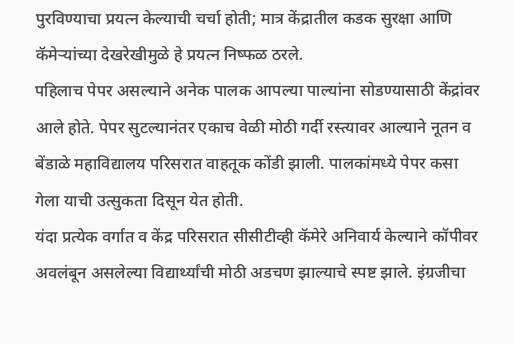पुरविण्याचा प्रयत्न केल्याची चर्चा होती; मात्र केंद्रातील कडक सुरक्षा आणि कॅमेऱ्यांच्या देखरेखीमुळे हे प्रयत्न निष्फळ ठरले.
पहिलाच पेपर असल्याने अनेक पालक आपल्या पाल्यांना सोडण्यासाठी केंद्रांवर आले होते. पेपर सुटल्यानंतर एकाच वेळी मोठी गर्दी रस्त्यावर आल्याने नूतन व बेंडाळे महाविद्यालय परिसरात वाहतूक कोंडी झाली. पालकांमध्ये पेपर कसा गेला याची उत्सुकता दिसून येत होती.
यंदा प्रत्येक वर्गात व केंद्र परिसरात सीसीटीव्ही कॅमेरे अनिवार्य केल्याने कॉपीवर अवलंबून असलेल्या विद्यार्थ्यांची मोठी अडचण झाल्याचे स्पष्ट झाले. इंग्रजीचा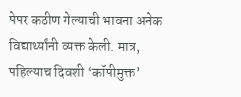पेपर कठीण गेल्याची भावना अनेक विद्यार्थ्यांनी व्यक्त केली. मात्र, पहिल्याच दिवशी ‘कॉपीमुक्त’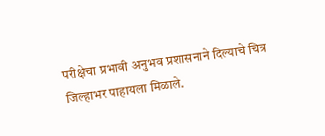परीक्षेचा प्रभावी अनुभव प्रशासनाने दिल्याचे चित्र जिल्हाभर पाहायला मिळाले.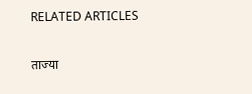RELATED ARTICLES

ताज्या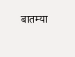बातम्या